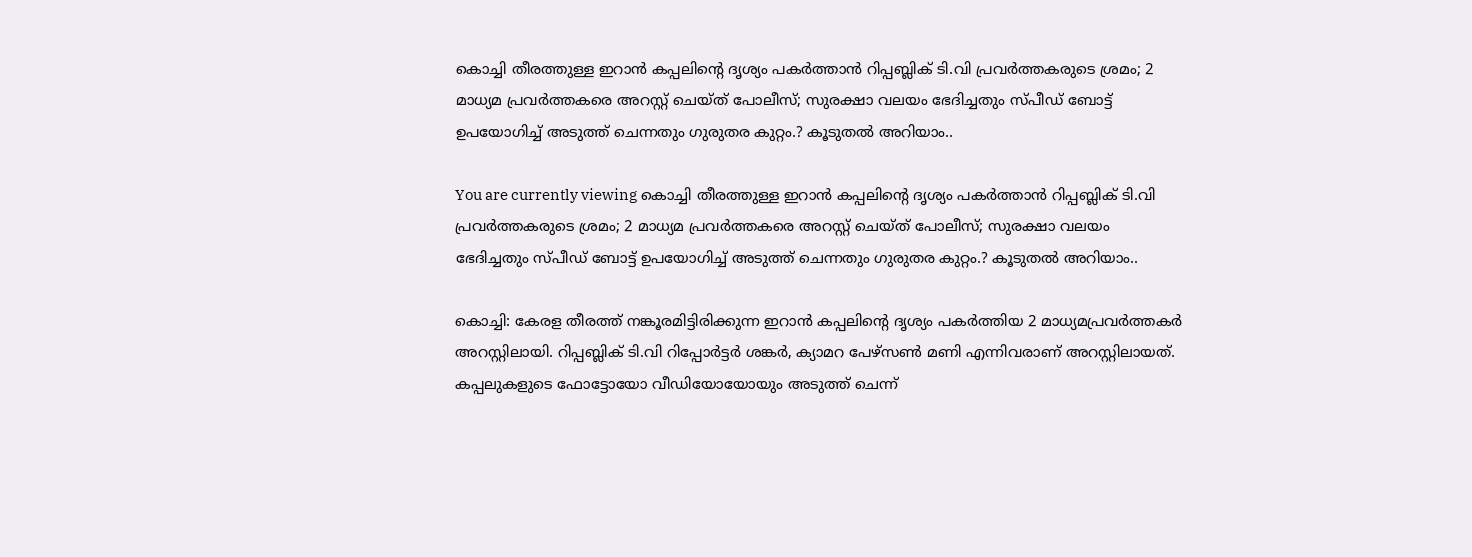കൊച്ചി തീരത്തുള്ള ഇറാൻ കപ്പലിന്‍റെ ദൃശ്യം പകർത്താൻ റിപ്പബ്ലിക് ടി.വി പ്രവർത്തകരുടെ ശ്രമം; 2 മാധ്യമ പ്രവർത്തകരെ അറസ്റ്റ് ചെയ്ത് പോലീസ്; സുരക്ഷാ വലയം ഭേദിച്ചതും സ്പീഡ് ബോട്ട് ഉപയോഗിച്ച് അടുത്ത് ചെന്നതും ഗുരുതര കുറ്റം.? കൂടുതൽ അറിയാം..

You are currently viewing കൊച്ചി തീരത്തുള്ള ഇറാൻ കപ്പലിന്‍റെ ദൃശ്യം പകർത്താൻ റിപ്പബ്ലിക് ടി.വി പ്രവർത്തകരുടെ ശ്രമം; 2 മാധ്യമ പ്രവർത്തകരെ അറസ്റ്റ് ചെയ്ത് പോലീസ്; സുരക്ഷാ വലയം ഭേദിച്ചതും സ്പീഡ് ബോട്ട് ഉപയോഗിച്ച് അടുത്ത് ചെന്നതും ഗുരുതര കുറ്റം.? കൂടുതൽ അറിയാം..

കൊച്ചി: കേരള തീരത്ത് നങ്കൂരമിട്ടിരിക്കുന്ന ഇറാൻ കപ്പലിന്‍റെ ദൃശ്യം പകര്‍ത്തിയ 2 മാധ്യമപ്രവര്‍ത്തകര്‍ അറസ്റ്റിലായി. റിപ്പബ്ലിക് ടി.വി റിപ്പോർട്ടർ ശങ്കർ, ക്യാമറ പേഴ്സൺ മണി എന്നിവരാണ് അറസ്റ്റിലായത്. കപ്പലുകളുടെ ഫോട്ടോയോ വീഡിയോയോയും അടുത്ത് ചെന്ന്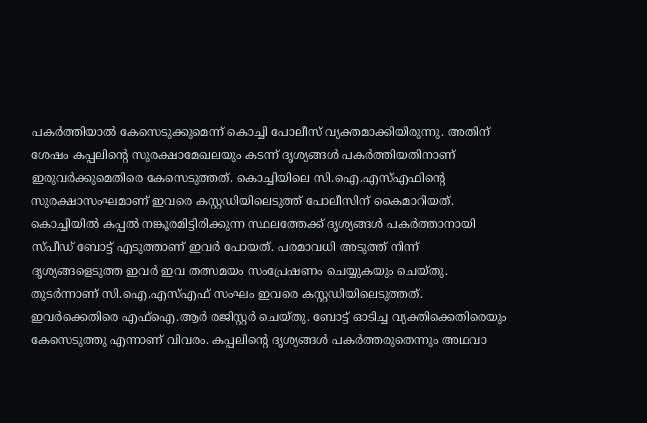പകർത്തിയാൽ കേസെടുക്കുമെന്ന് കൊച്ചി പോലീസ് വ്യക്തമാക്കിയിരുന്നു. അതിന് ശേഷം കപ്പലിന്‍റെ സുരക്ഷാമേഖലയും കടന്ന് ദൃശ്യങ്ങള്‍ പകര്‍ത്തിയതിനാണ് ഇരുവർക്കുമെതിരെ കേസെടുത്തത്. കൊച്ചിയിലെ സി.ഐ.എസ്എഫിന്‍റെ സുരക്ഷാസംഘമാണ് ഇവരെ കസ്റ്റഡിയിലെടുത്ത് പോലീസിന് കൈമാറിയത്. കൊച്ചിയിൽ കപ്പൽ നങ്കൂരമിട്ടിരിക്കുന്ന സ്ഥലത്തേക്ക് ദൃശ്യങ്ങള്‍ പകര്‍ത്താനായി സ്പീഡ് ബോട്ട് എടുത്താണ് ഇവര്‍ പോയത്. പരമാവധി അടുത്ത് നിന്ന് ദൃശ്യങ്ങളെടുത്ത ഇവര്‍ ഇവ തത്സമയം സംപ്രേഷണം ചെയ്യുകയും ചെയ്തു. തുടര്‍ന്നാണ് സി.ഐ.എസ്എഫ് സംഘം ഇവരെ കസ്റ്റഡിയിലെടുത്തത്. ഇവര്‍ക്കെതിരെ എഫ്ഐ.ആര്‍ രജിസ്റ്റര്‍ ചെയ്തു. ബോട്ട് ഓടിച്ച വ്യക്തിക്കെതിരെയും കേസെടുത്തു എന്നാണ് വിവരം. കപ്പലിന്‍റെ ദൃശ്യങ്ങള്‍ പകര്‍ത്തരുതെന്നും അഥവാ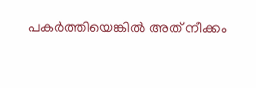പകര്‍ത്തിയെങ്കിൽ അത് നീക്കം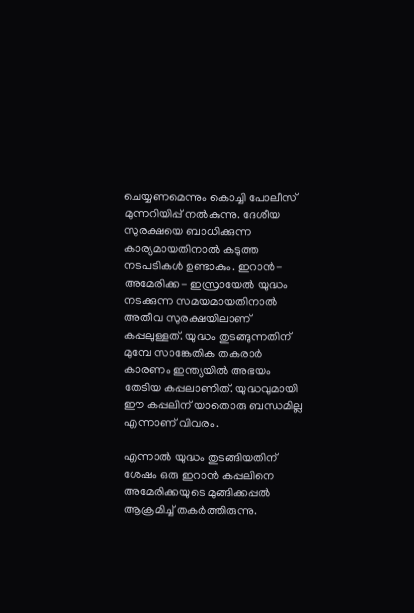ചെയ്യണമെന്നും കൊച്ചി പോലീസ് മുന്നറിയിപ്പ് നൽകുന്നു. ദേശീയ സുരക്ഷയെ ബാധിക്കുന്ന കാര്യമായതിനാൽ കടുത്ത നടപടികൾ ഉണ്ടാകും. ഇറാൻ- അമേരിക്ക- ഇസ്രായേൽ യുദ്ധം നടക്കുന്ന സമയമായതിനാൽ അതീവ സുരക്ഷയിലാണ് കപ്പലുള്ളത്. യുദ്ധം തുടങ്ങുന്നതിന് മുമ്പേ സാങ്കേതിക തകരാർ കാരണം ഇന്ത്യയിൽ അഭയം തേടിയ കപ്പലാണിത്. യുദ്ധവുമായി ഈ കപ്പലിന് യാതൊരു ബന്ധമില്ല എന്നാണ് വിവരം.

എന്നാൽ യുദ്ധം തുടങ്ങിയതിന് ശേഷം ഒരു ഇറാൻ കപ്പലിനെ അമേരിക്കയുടെ മുങ്ങിക്കപ്പൽ ആക്രമിച്ച് തകർത്തിരുന്നു.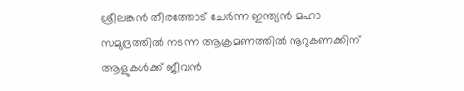ശ്രീലങ്കൻ തീരത്തോട് ചേർന്ന ഇന്ത്യൻ മഹാ സമുദ്രത്തിൽ നടന്ന ആക്രമണത്തിൽ നൂറുകണക്കിന് ആളുകൾക്ക് ജീവൻ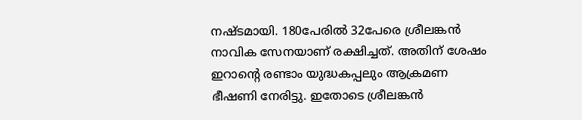നഷ്ടമായി. 180പേരിൽ 32പേരെ ശ്രീലങ്കൻ നാവിക സേനയാണ് രക്ഷിച്ചത്. അതിന് ശേഷം ഇറാൻ്റെ രണ്ടാം യുദ്ധകപ്പലും ആക്രമണ ഭീഷണി നേരിട്ടു. ഇതോടെ ശ്രീലങ്കൻ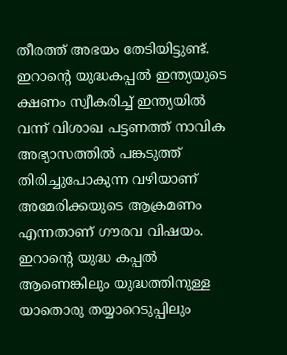തീരത്ത് അഭയം തേടിയിട്ടുണ്ട്. ഇറാൻ്റെ യുദ്ധകപ്പൽ ഇന്ത്യയുടെ ക്ഷണം സ്വീകരിച്ച് ഇന്ത്യയിൽ വന്ന് വിശാഖ പട്ടണത്ത് നാവിക അഭ്യാസത്തിൽ പങ്കടുത്ത് തിരിച്ചുപോകുന്ന വഴിയാണ് അമേരിക്കയുടെ ആക്രമണം എന്നതാണ് ഗൗരവ വിഷയം. ഇറാൻ്റെ യുദ്ധ കപ്പൽ ആണെങ്കിലും യുദ്ധത്തിനുള്ള യാതൊരു തയ്യാറെടുപ്പിലും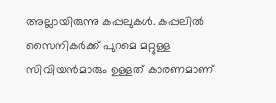അല്ലായിരുന്നു കപ്പലുകൾ. കപ്പലിൽ സൈനികർക്ക് പുറമെ മറ്റുള്ള സിവിയൻമാരും ഉള്ളത് കാരണമാണ്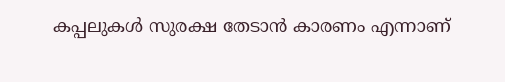കപ്പലുകൾ സുരക്ഷ തേടാൻ കാരണം എന്നാണ്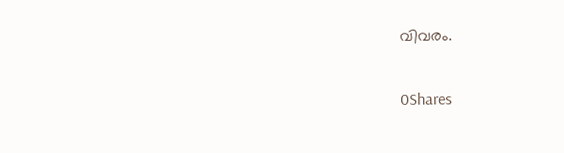വിവരം.

0Shares